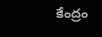కేంద్రం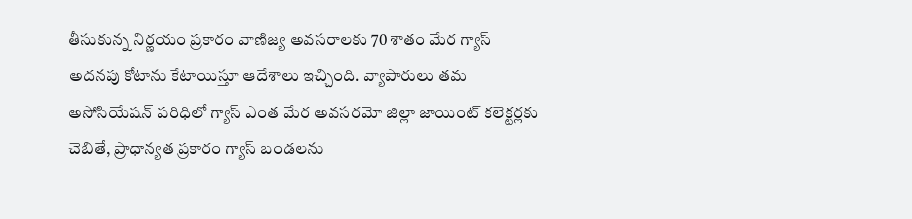తీసుకున్న నిర్ణయం ప్రకారం వాణిజ్య అవసరాలకు 70 శాతం మేర గ్యాస్ అదనపు కోటాను కేటాయిస్తూ ఆదేశాలు ఇచ్చింది. వ్యాపారులు తమ అసోసియేషన్ పరిధిలో గ్యాస్ ఎంత మేర అవసరమో జిల్లా జాయింట్ కలెక్టర్లకు చెబితే, ప్రాధాన్యత ప్రకారం గ్యాస్ బండలను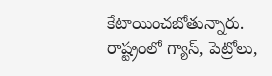కేటాయించబోతున్నారు. రాష్ట్రంలో గ్యాస్, పెట్రోలు,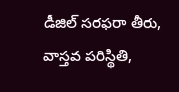డీజిల్ సరఫరా తీరు, వాస్తవ పరిస్థితి,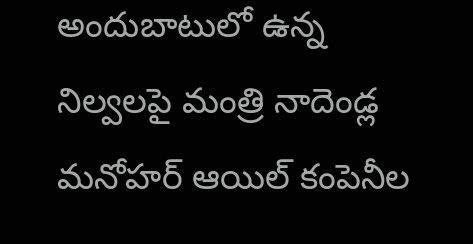అందుబాటులో ఉన్న నిల్వలపై మంత్రి నాదెండ్ల మనోహర్ ఆయిల్ కంపెనీల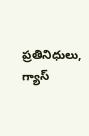ప్రతినిధులు, గ్యాస్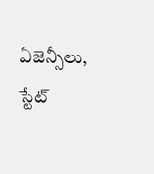ఏజెన్సీలు, స్టేట్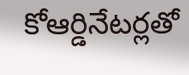కోఆర్డినేటర్లతో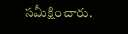సమీక్షించారు.